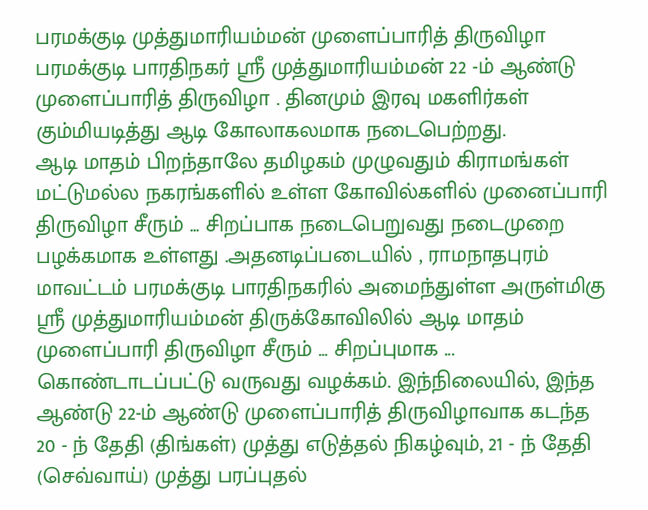பரமக்குடி முத்துமாரியம்மன் முளைப்பாரித் திருவிழா
பரமக்குடி பாரதிநகர் ஸ்ரீ முத்துமாரியம்மன் 22 -ம் ஆண்டு முளைப்பாரித் திருவிழா . தினமும் இரவு மகளிர்கள் கும்மியடித்து ஆடி கோலாகலமாக நடைபெற்றது.
ஆடி மாதம் பிறந்தாலே தமிழகம் முழுவதும் கிராமங்கள் மட்டுமல்ல நகரங்களில் உள்ள கோவில்களில் முனைப்பாரி திருவிழா சீரும் ... சிறப்பாக நடைபெறுவது நடைமுறை பழக்கமாக உள்ளது .அதனடிப்படையில் , ராமநாதபுரம் மாவட்டம் பரமக்குடி பாரதிநகரில் அமைந்துள்ள அருள்மிகு ஸ்ரீ முத்துமாரியம்மன் திருக்கோவிலில் ஆடி மாதம் முளைப்பாரி திருவிழா சீரும் ... சிறப்புமாக ... கொண்டாடப்பட்டு வருவது வழக்கம். இந்நிலையில், இந்த ஆண்டு 22-ம் ஆண்டு முளைப்பாரித் திருவிழாவாக கடந்த 20 - ந் தேதி (திங்கள்) முத்து எடுத்தல் நிகழ்வும், 21 - ந் தேதி (செவ்வாய்) முத்து பரப்புதல்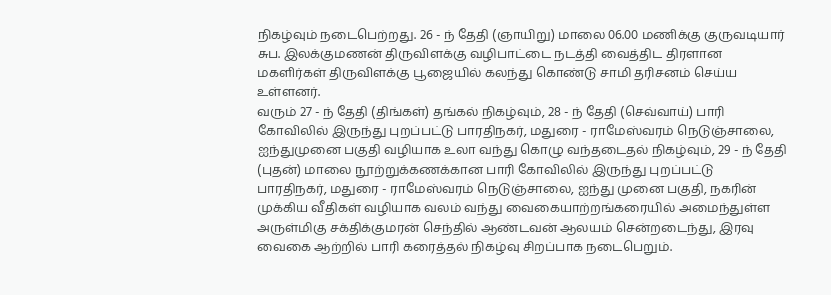நிகழ்வும் நடைபெற்றது. 26 - ந் தேதி (ஞாயிறு) மாலை 06.00 மணிக்கு குருவடியார் சுப. இலக்குமணன் திருவிளக்கு வழிபாட்டை நடத்தி வைத்திட திரளான மகளிர்கள் திருவிளக்கு பூஜையில் கலந்து கொண்டு சாமி தரிசனம் செய்ய உள்ளனர்.
வரும் 27 - ந் தேதி (திங்கள்) தங்கல் நிகழ்வும், 28 - ந் தேதி (செவ்வாய்) பாரி கோவிலில் இருந்து புறப்பட்டு பாரதிநகர், மதுரை - ராமேஸ்வரம் நெடுஞ்சாலை, ஐந்துமுனை பகுதி வழியாக உலா வந்து கொழு வந்தடைதல் நிகழ்வும், 29 - ந் தேதி (புதன்) மாலை நூற்றுக்கணக்கான பாரி கோவிலில் இருந்து புறப்பட்டு பாரதிநகர், மதுரை - ராமேஸ்வரம் நெடுஞ்சாலை, ஐந்து முனை பகுதி, நகரின் முக்கிய வீதிகள் வழியாக வலம் வந்து வைகையாற்றங்கரையில் அமைந்துள்ள அருள்மிகு சக்திக்குமரன் செந்தில் ஆண்டவன் ஆலயம் சென்றடைந்து, இரவு வைகை ஆற்றில் பாரி கரைத்தல் நிகழ்வு சிறப்பாக நடைபெறும்.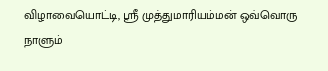விழாவையொட்டி, ஸ்ரீ முத்துமாரியம்மன் ஒவ்வொரு நாளும்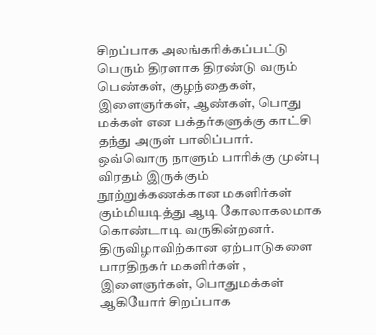சிறப்பாக அலங்கரிக்கப்பட்டு பெரும் திரளாக திரண்டு வரும் பெண்கள், குழந்தைகள், இளைஞர்கள், ஆண்கள், பொது மக்கள் என பக்தர்களுக்கு காட்சி தந்து அருள் பாலிப்பார். ஒவ்வொரு நாளும் பாரிக்கு முன்பு விரதம் இருக்கும் நூற்றுக்கணக்கான மகளிர்கள் கும்மியடித்து ஆடி கோலாகலமாக கொண்டாடி வருகின்றனர்.
திருவிழாவிற்கான ஏற்பாடுகளை பாரதிநகர் மகளிர்கள் , இளைஞர்கள், பொதுமக்கள் ஆகியோர் சிறப்பாக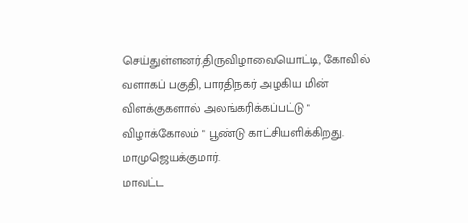செய்துள்ளனர்.திருவிழாவையொட்டி, கோவில் வளாகப் பகுதி, பாரதிநகர் அழகிய மின் விளக்குகளால் அலங்கரிக்கப்பட்டு " விழாக்கோலம் " பூண்டு காட்சியளிக்கிறது.
மாமுஜெயக்குமார்.
மாவட்ட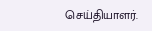செய்தியாளர்.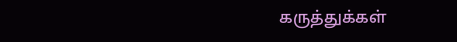கருத்துக்கள்